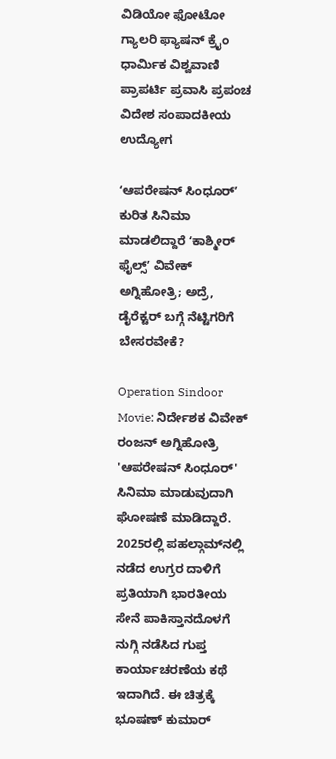ವಿಡಿಯೋ ಫೋಟೋ ಗ್ಯಾಲರಿ ಫ್ಯಾಷನ್ ಕ್ರೈಂ ಧಾರ್ಮಿಕ ವಿಶ್ವವಾಣಿ ಪ್ರಾಪರ್ಟಿ ಪ್ರವಾಸಿ ಪ್ರಪಂಚ ವಿದೇಶ ಸಂಪಾದಕೀಯ ಉದ್ಯೋಗ

ʻಆಪರೇಷನ್ ಸಿಂಧೂರ್‌ʼ ಕುರಿತ ಸಿನಿಮಾ ಮಾಡಲಿದ್ದಾರೆ ʻಕಾಶ್ಮೀರ್‌ ಫೈಲ್ಸ್‌ʼ ವಿವೇಕ್‌ ಅಗ್ನಿಹೋತ್ರಿ; ಅದ್ರೆ, ಡೈರೆಕ್ಟರ್‌ ಬಗ್ಗೆ ನೆಟ್ಟಿಗರಿಗೆ ಬೇಸರವೇಕೆ?

Operation Sindoor Movie: ನಿರ್ದೇಶಕ ವಿವೇಕ್ ರಂಜನ್ ಅಗ್ನಿಹೋತ್ರಿ 'ಆಪರೇಷನ್ ಸಿಂಧೂರ್' ಸಿನಿಮಾ ಮಾಡುವುದಾಗಿ ಘೋಷಣೆ ಮಾಡಿದ್ದಾರೆ. 2025ರಲ್ಲಿ ಪಹಲ್ಗಾಮ್‌ನಲ್ಲಿ ನಡೆದ ಉಗ್ರರ ದಾಳಿಗೆ ಪ್ರತಿಯಾಗಿ ಭಾರತೀಯ ಸೇನೆ ಪಾಕಿಸ್ತಾನದೊಳಗೆ ನುಗ್ಗಿ ನಡೆಸಿದ ಗುಪ್ತ ಕಾರ್ಯಾಚರಣೆಯ ಕಥೆ ಇದಾಗಿದೆ. ಈ ಚಿತ್ರಕ್ಕೆ ಭೂಷಣ್ ಕುಮಾರ್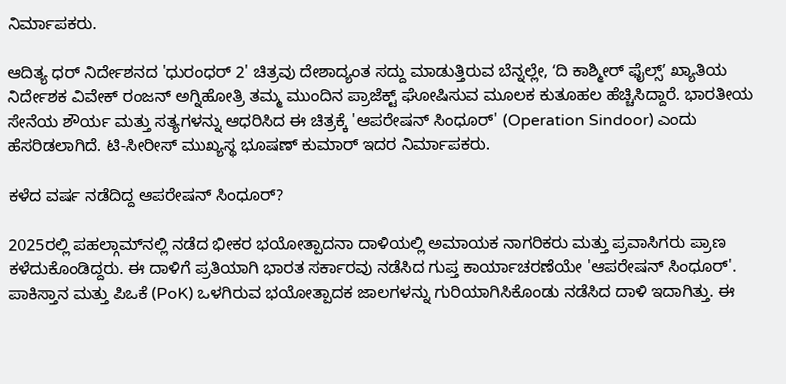ನಿರ್ಮಾಪಕರು.

ಆದಿತ್ಯ ಧರ್ ನಿರ್ದೇಶನದ 'ಧುರಂಧರ್ 2' ಚಿತ್ರವು ದೇಶಾದ್ಯಂತ ಸದ್ದು ಮಾಡುತ್ತಿರುವ ಬೆನ್ನಲ್ಲೇ, ʻದಿ ಕಾಶ್ಮೀರ್‌ ಫೈಲ್ಸ್‌ʼ ಖ್ಯಾತಿಯ ನಿರ್ದೇಶಕ ವಿವೇಕ್ ರಂಜನ್ ಅಗ್ನಿಹೋತ್ರಿ ತಮ್ಮ ಮುಂದಿನ ಪ್ರಾಜೆಕ್ಟ್ ಘೋಷಿಸುವ ಮೂಲಕ ಕುತೂಹಲ ಹೆಚ್ಚಿಸಿದ್ದಾರೆ. ಭಾರತೀಯ ಸೇನೆಯ ಶೌರ್ಯ ಮತ್ತು ಸತ್ಯಗಳನ್ನು ಆಧರಿಸಿದ ಈ ಚಿತ್ರಕ್ಕೆ 'ಆಪರೇಷನ್ ಸಿಂಧೂರ್' (Operation Sindoor) ಎಂದು ಹೆಸರಿಡಲಾಗಿದೆ. ಟಿ-ಸೀರೀಸ್ ಮುಖ್ಯಸ್ಥ ಭೂಷಣ್ ಕುಮಾರ್ ಇದರ ನಿರ್ಮಾಪಕರು.

ಕಳೆದ ವರ್ಷ ನಡೆದಿದ್ದ ಆಪರೇಷನ್ ಸಿಂಧೂರ್?

2025ರಲ್ಲಿ ಪಹಲ್ಗಾಮ್‌ನಲ್ಲಿ ನಡೆದ ಭೀಕರ ಭಯೋತ್ಪಾದನಾ ದಾಳಿಯಲ್ಲಿ ಅಮಾಯಕ ನಾಗರಿಕರು ಮತ್ತು ಪ್ರವಾಸಿಗರು ಪ್ರಾಣ ಕಳೆದುಕೊಂಡಿದ್ದರು. ಈ ದಾಳಿಗೆ ಪ್ರತಿಯಾಗಿ ಭಾರತ ಸರ್ಕಾರವು ನಡೆಸಿದ ಗುಪ್ತ ಕಾರ್ಯಾಚರಣೆಯೇ 'ಆಪರೇಷನ್ ಸಿಂಧೂರ್'. ಪಾಕಿಸ್ತಾನ ಮತ್ತು ಪಿಒಕೆ (PoK) ಒಳಗಿರುವ ಭಯೋತ್ಪಾದಕ ಜಾಲಗಳನ್ನು ಗುರಿಯಾಗಿಸಿಕೊಂಡು ನಡೆಸಿದ ದಾಳಿ ಇದಾಗಿತ್ತು. ಈ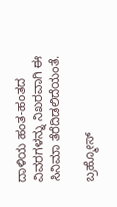ದಾಳಿಯ ಹಂತ-ಹಂತದ ವಿವರಗಳನ್ನು ನಿಖರವಾಗಿ ಈ ಸಿನಿಮಾ ತೆರೆದಿಡಲಿದೆಯಂತೆ.

ಬ್ರಹ್ಮೋಸ್‌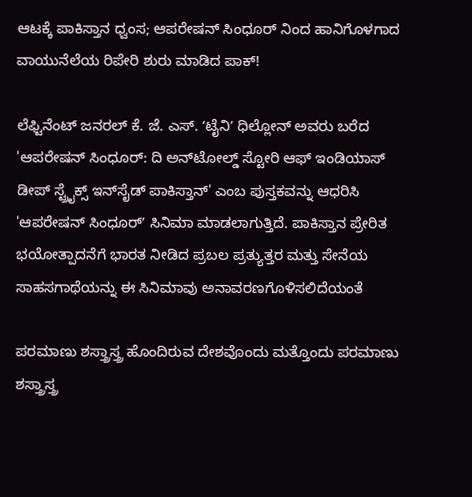ಆಟಕ್ಕೆ ಪಾಕಿಸ್ತಾನ ಧ್ವಂಸ; ಆಪರೇಷನ್ ಸಿಂಧೂರ್ ನಿಂದ ಹಾನಿಗೊಳಗಾದ ವಾಯುನೆಲೆಯ ರಿಪೇರಿ ಶುರು ಮಾಡಿದ ಪಾಕ್‌!

ಲೆಫ್ಟಿನೆಂಟ್ ಜನರಲ್ ಕೆ. ಜೆ. ಎಸ್. ʻಟೈನಿʼ ಧಿಲ್ಲೋನ್ ಅವರು ಬರೆದ 'ಆಪರೇಷನ್ ಸಿಂಧೂರ್: ದಿ ಅನ್‌ಟೋಲ್ಡ್ ಸ್ಟೋರಿ ಆಫ್ ಇಂಡಿಯಾಸ್ ಡೀಪ್ ಸ್ಟ್ರೈಕ್ಸ್ ಇನ್‌ಸೈಡ್ ಪಾಕಿಸ್ತಾನ್' ಎಂಬ ಪುಸ್ತಕವನ್ನು ಆಧರಿಸಿ 'ಆಪರೇಷನ್ ಸಿಂಧೂರ್ʼ ಸಿನಿಮಾ ಮಾಡಲಾಗುತ್ತಿದೆ. ಪಾಕಿಸ್ತಾನ ಪ್ರೇರಿತ ಭಯೋತ್ಪಾದನೆಗೆ ಭಾರತ ನೀಡಿದ ಪ್ರಬಲ ಪ್ರತ್ಯುತ್ತರ ಮತ್ತು ಸೇನೆಯ ಸಾಹಸಗಾಥೆಯನ್ನು ಈ ಸಿನಿಮಾವು ಅನಾವರಣಗೊಳಿಸಲಿದೆಯಂತೆ

ಪರಮಾಣು ಶಸ್ತ್ರಾಸ್ತ್ರ ಹೊಂದಿರುವ ದೇಶವೊಂದು ಮತ್ತೊಂದು ಪರಮಾಣು ಶಸ್ತ್ರಾಸ್ತ್ರ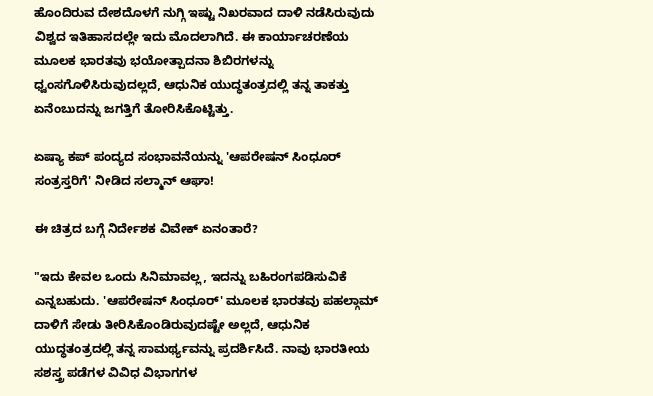ಹೊಂದಿರುವ ದೇಶದೊಳಗೆ ನುಗ್ಗಿ ಇಷ್ಟು ನಿಖರವಾದ ದಾಳಿ ನಡೆಸಿರುವುದು ವಿಶ್ವದ ಇತಿಹಾಸದಲ್ಲೇ ಇದು ಮೊದಲಾಗಿದೆ. ಈ ಕಾರ್ಯಾಚರಣೆಯ ಮೂಲಕ ಭಾರತವು ಭಯೋತ್ಪಾದನಾ ಶಿಬಿರಗಳನ್ನು ಧ್ವಂಸಗೊಳಿಸಿರುವುದಲ್ಲದೆ, ಆಧುನಿಕ ಯುದ್ಧತಂತ್ರದಲ್ಲಿ ತನ್ನ ತಾಕತ್ತು ಏನೆಂಬುದನ್ನು ಜಗತ್ತಿಗೆ ತೋರಿಸಿಕೊಟ್ಟಿತ್ತು.

ಏಷ್ಯಾ ಕಪ್‌ ಪಂದ್ಯದ ಸಂಭಾವನೆಯನ್ನು 'ಆಪರೇಷನ್ ಸಿಂಧೂರ್‌ ಸಂತ್ರಸ್ತರಿಗೆ' ನೀಡಿದ ಸಲ್ಮಾನ್‌ ಆಘಾ!

ಈ ಚಿತ್ರದ ಬಗ್ಗೆ ನಿರ್ದೇಶಕ ವಿವೇಕ್‌ ಏನಂತಾರೆ?

"ಇದು ಕೇವಲ ಒಂದು ಸಿನಿಮಾವಲ್ಲ, ಇದನ್ನು ಬಹಿರಂಗಪಡಿಸುವಿಕೆ ಎನ್ನಬಹುದು. 'ಆಪರೇಷನ್ ಸಿಂಧೂರ್' ಮೂಲಕ ಭಾರತವು ಪಹಲ್ಗಾಮ್ ದಾಳಿಗೆ ಸೇಡು ತೀರಿಸಿಕೊಂಡಿರುವುದಷ್ಟೇ ಅಲ್ಲದೆ, ಆಧುನಿಕ ಯುದ್ಧತಂತ್ರದಲ್ಲಿ ತನ್ನ ಸಾಮರ್ಥ್ಯವನ್ನು ಪ್ರದರ್ಶಿಸಿದೆ. ನಾವು ಭಾರತೀಯ ಸಶಸ್ತ್ರ ಪಡೆಗಳ ವಿವಿಧ ವಿಭಾಗಗಳ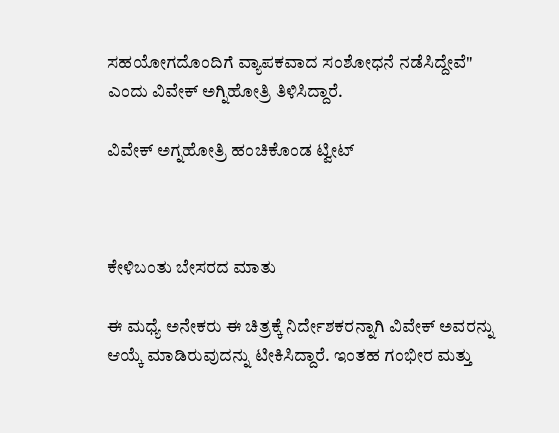ಸಹಯೋಗದೊಂದಿಗೆ ವ್ಯಾಪಕವಾದ ಸಂಶೋಧನೆ ನಡೆಸಿದ್ದೇವೆ" ಎಂದು ವಿವೇಕ್ ಅಗ್ನಿಹೋತ್ರಿ ತಿಳಿಸಿದ್ದಾರೆ.

ವಿವೇಕ್‌ ಅಗ್ನಹೋತ್ರಿ ಹಂಚಿಕೊಂಡ ಟ್ವೀಟ್‌



ಕೇಳಿಬಂತು ಬೇಸರದ ಮಾತು

ಈ ಮಧ್ಯೆ ಅನೇಕರು ಈ ಚಿತ್ರಕ್ಕೆ ನಿರ್ದೇಶಕರನ್ನಾಗಿ ವಿವೇಕ್ ಅವರನ್ನು ಆಯ್ಕೆ ಮಾಡಿರುವುದನ್ನು ಟೀಕಿಸಿದ್ದಾರೆ. ಇಂತಹ ಗಂಭೀರ ಮತ್ತು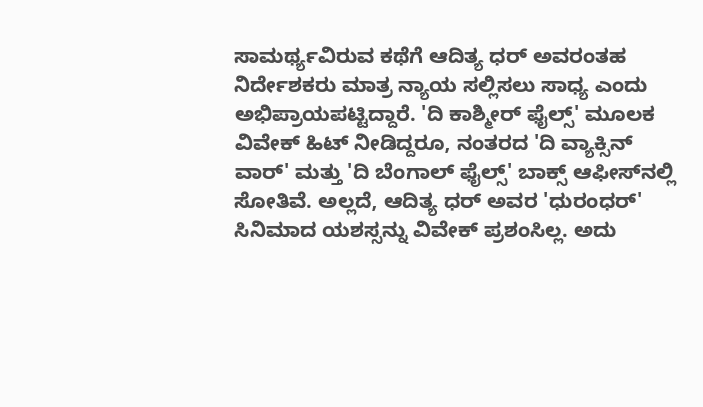ಸಾಮರ್ಥ್ಯವಿರುವ ಕಥೆಗೆ ಆದಿತ್ಯ ಧರ್ ಅವರಂತಹ ನಿರ್ದೇಶಕರು ಮಾತ್ರ ನ್ಯಾಯ ಸಲ್ಲಿಸಲು ಸಾಧ್ಯ ಎಂದು ಅಭಿಪ್ರಾಯಪಟ್ಟಿದ್ದಾರೆ. 'ದಿ ಕಾಶ್ಮೀರ್ ಫೈಲ್ಸ್' ಮೂಲಕ ವಿವೇಕ್ ಹಿಟ್ ನೀಡಿದ್ದರೂ, ನಂತರದ 'ದಿ ವ್ಯಾಕ್ಸಿನ್ ವಾರ್' ಮತ್ತು 'ದಿ ಬೆಂಗಾಲ್ ಫೈಲ್ಸ್' ಬಾಕ್ಸ್ ಆಫೀಸ್‌ನಲ್ಲಿ ಸೋತಿವೆ. ಅಲ್ಲದೆ, ಆದಿತ್ಯ ಧರ್ ಅವರ 'ಧುರಂಧರ್' ಸಿನಿಮಾದ ಯಶಸ್ಸನ್ನು ವಿವೇಕ್ ಪ್ರಶಂಸಿಲ್ಲ. ಅದು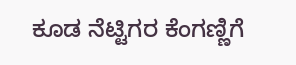ಕೂಡ ನೆಟ್ಟಿಗರ ಕೆಂಗಣ್ಣಿಗೆ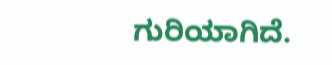ಗುರಿಯಾಗಿದೆ.